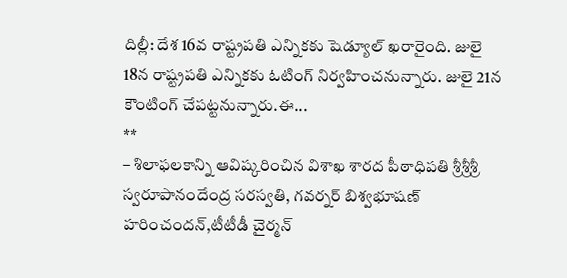దిల్లీ: దేశ 16వ రాష్ట్రపతి ఎన్నికకు షెడ్యూల్ ఖరారైంది. జులై 18న రాష్ట్రపతి ఎన్నికకు ఓటింగ్ నిర్వహించనున్నారు. జులై 21న కౌంటింగ్ చేపట్టనున్నారు.ఈ...
**
– శిలాఫలకాన్ని ఆవిష్కరించిన విశాఖ శారద పీఠాధిపతి శ్రీశ్రీశ్రీ స్వరూపానందేంద్ర సరస్వతి, గవర్నర్ బిశ్వభూషణ్ హరించందన్,టీటీడీ చైర్మన్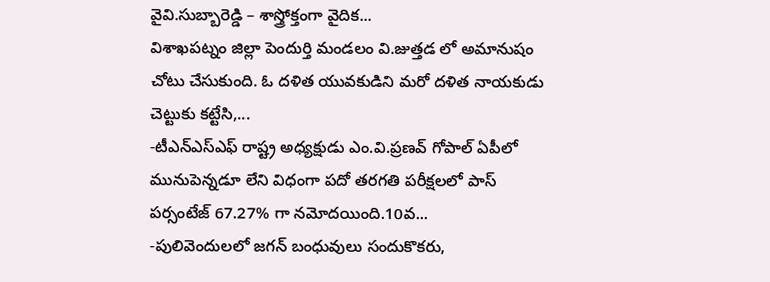వైవి.సుబ్బారెడ్డి – శాస్త్రోక్తంగా వైదిక...
విశాఖపట్నం జిల్లా పెందుర్తి మండలం వి.జుత్తడ లో అమానుషం చోటు చేసుకుంది. ఓ దళిత యువకుడిని మరో దళిత నాయకుడు చెట్టుకు కట్టేసి,...
-టీఎన్ఎస్ఎఫ్ రాష్ట్ర అధ్యక్షుడు ఎం.వి.ప్రణవ్ గోపాల్ ఏపీలో మునుపెన్నడూ లేని విధంగా పదో తరగతి పరీక్షలలో పాస్ పర్సంటేజ్ 67.27% గా నమోదయింది.10వ...
-పులివెందులలో జగన్ బంధువులు సందుకొకరు,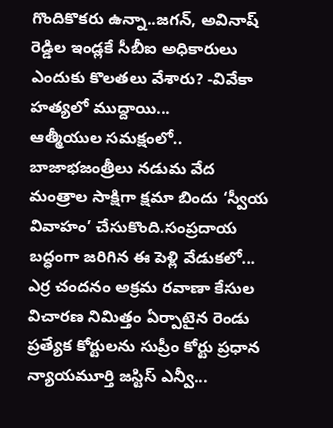గొందికొకరు ఉన్నా..జగన్, అవినాష్ రెడ్డిల ఇండ్లకే సీబీఐ అధికారులు ఎందుకు కొలతలు వేశారు? -వివేకా హత్యలో ముద్దాయి...
ఆత్మీయుల సమక్షంలో.. బాజాభజంత్రీలు నడుమ వేద మంత్రాల సాక్షిగా క్షమా బిందు ‘స్వీయ వివాహం’ చేసుకొంది.సంప్రదాయ బద్ధంగా జరిగిన ఈ పెళ్లి వేడుకలో...
ఎర్ర చందనం అక్రమ రవాణా కేసుల విచారణ నిమిత్తం ఏర్పాటైన రెండు ప్రత్యేక కోర్టులను సుప్రీం కోర్టు ప్రధాన న్యాయమూర్తి జస్టిస్ ఎన్వీ...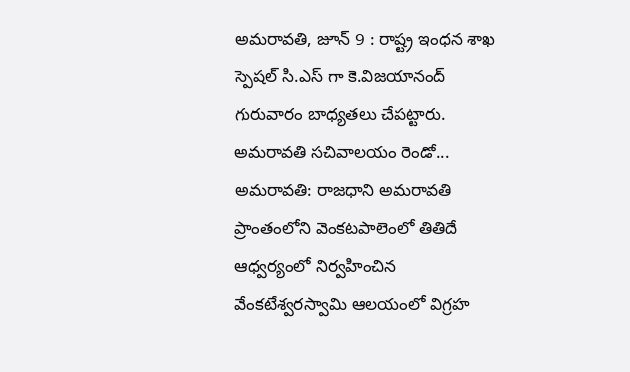అమరావతి, జూన్ 9 : రాష్ట్ర ఇంధన శాఖ స్పెషల్ సి.ఎస్ గా కె.విజయానంద్ గురువారం బాధ్యతలు చేపట్టారు. అమరావతి సచివాలయం రెండో...
అమరావతి: రాజధాని అమరావతి ప్రాంతంలోని వెంకటపాలెంలో తితిదే ఆధ్వర్యంలో నిర్వహించిన వేంకటేశ్వరస్వామి ఆలయంలో విగ్రహ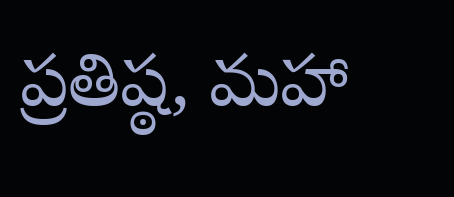ప్రతిష్ఠ, మహా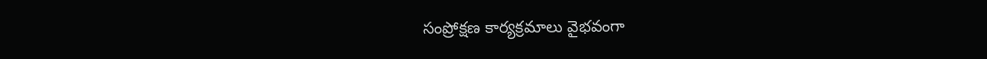సంప్రోక్షణ కార్యక్రమాలు వైభవంగా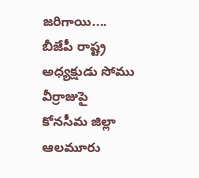జరిగాయి....
బీజేపీ రాష్ట్ర అధ్యక్షుడు సోము వీర్రాజుపై కోనసీమ జిల్లా ఆలమూరు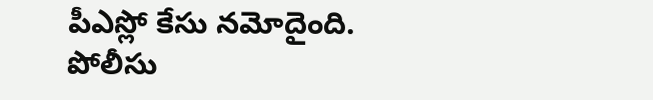పీఎస్లో కేసు నమోదైంది. పోలీసు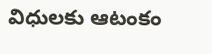విధులకు ఆటంకం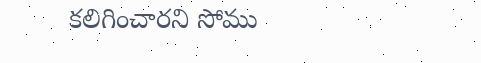కలిగించారని సోము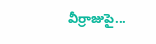వీర్రాజుపై...